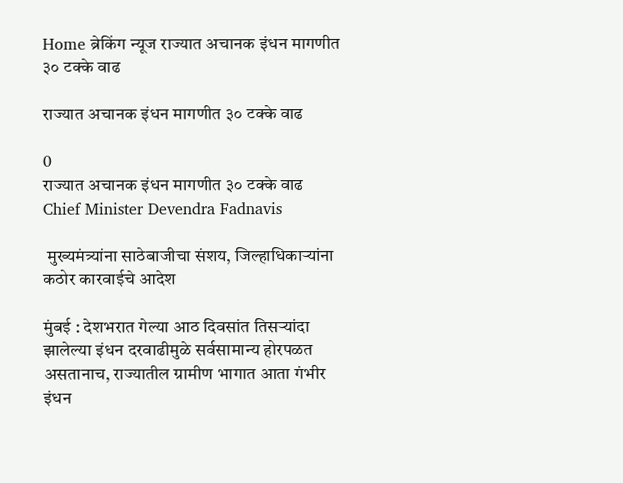Home ब्रेकिंग न्यूज राज्यात अचानक इंधन मागणीत ३० टक्के वाढ

राज्यात अचानक इंधन मागणीत ३० टक्के वाढ

0
राज्यात अचानक इंधन मागणीत ३० टक्के वाढ
Chief Minister Devendra Fadnavis

 मुख्यमंत्र्यांना साठेबाजीचा संशय, जिल्हाधिकाऱ्यांना कठोर कारवाईचे आदेश

मुंबई : देशभरात गेल्या आठ दिवसांत तिसऱ्यांदा झालेल्या इंधन दरवाढीमुळे सर्वसामान्य होरपळत असतानाच, राज्यातील ग्रामीण भागात आता गंभीर इंधन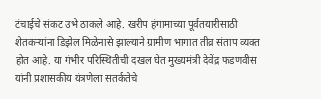टंचाईचे संकट उभे ठाकले आहे. खरीप हंगामाच्या पूर्वतयारीसाठी शेतकऱ्यांना डिझेल मिळेनासे झाल्याने ग्रामीण भागात तीव्र संताप व्यक्त होत आहे. या गंभीर परिस्थितीची दखल घेत मुख्यमंत्री देवेंद्र फडणवीस यांनी प्रशासकीय यंत्रणेला सतर्कतेचे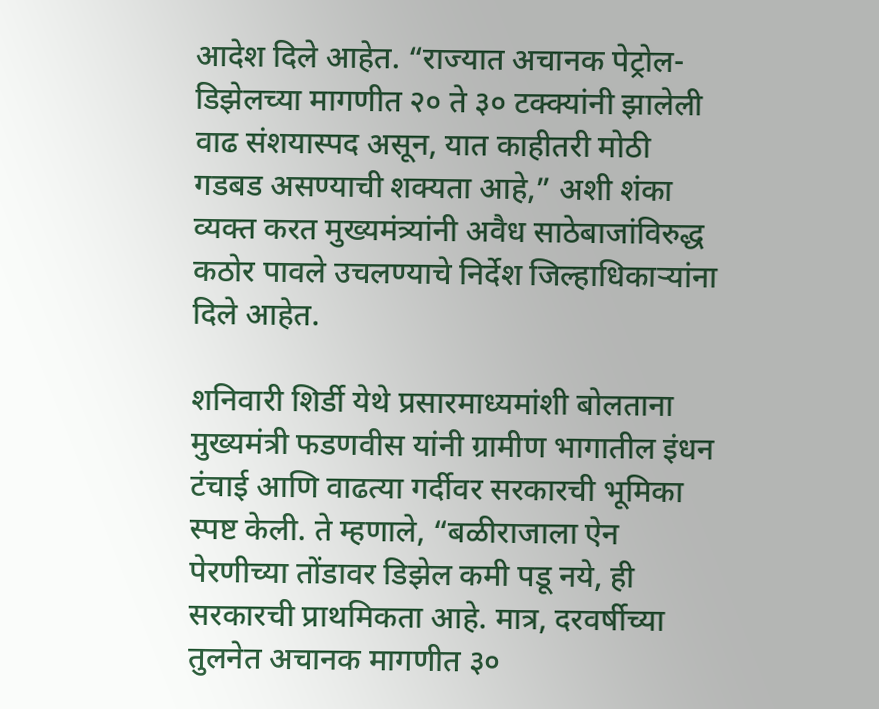आदेश दिले आहेत. “राज्यात अचानक पेट्रोल-डिझेलच्या मागणीत २० ते ३० टक्क्यांनी झालेली वाढ संशयास्पद असून, यात काहीतरी मोठी गडबड असण्याची शक्यता आहे,” अशी शंका व्यक्त करत मुख्यमंत्र्यांनी अवैध साठेबाजांविरुद्ध कठोर पावले उचलण्याचे निर्देश जिल्हाधिकाऱ्यांना दिले आहेत.

शनिवारी शिर्डी येथे प्रसारमाध्यमांशी बोलताना मुख्यमंत्री फडणवीस यांनी ग्रामीण भागातील इंधन टंचाई आणि वाढत्या गर्दीवर सरकारची भूमिका स्पष्ट केली. ते म्हणाले, “बळीराजाला ऐन पेरणीच्या तोंडावर डिझेल कमी पडू नये, ही सरकारची प्राथमिकता आहे. मात्र, दरवर्षीच्या तुलनेत अचानक मागणीत ३०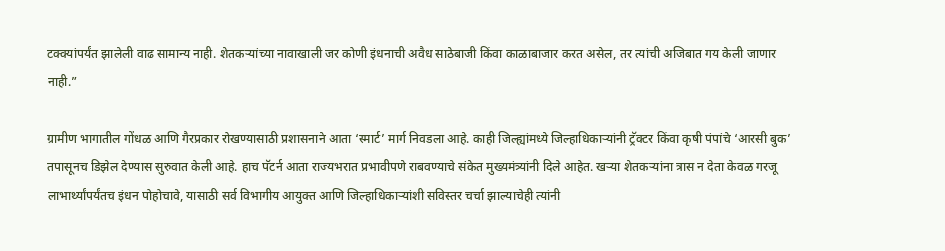टक्क्यांपर्यंत झालेली वाढ सामान्य नाही. शेतकऱ्यांच्या नावाखाली जर कोणी इंधनाची अवैध साठेबाजी किंवा काळाबाजार करत असेल, तर त्यांची अजिबात गय केली जाणार नाही.”

ग्रामीण भागातील गोंधळ आणि गैरप्रकार रोखण्यासाठी प्रशासनाने आता ‘स्मार्ट’ मार्ग निवडला आहे. काही जिल्ह्यांमध्ये जिल्हाधिकाऱ्यांनी ट्रॅक्टर किंवा कृषी पंपांचे ‘आरसी बुक’ तपासूनच डिझेल देण्यास सुरुवात केली आहे. हाच पॅटर्न आता राज्यभरात प्रभावीपणे राबवण्याचे संकेत मुख्यमंत्र्यांनी दिले आहेत. खऱ्या शेतकऱ्यांना त्रास न देता केवळ गरजू लाभार्थ्यांपर्यंतच इंधन पोहोचावे, यासाठी सर्व विभागीय आयुक्त आणि जिल्हाधिकाऱ्यांशी सविस्तर चर्चा झाल्याचेही त्यांनी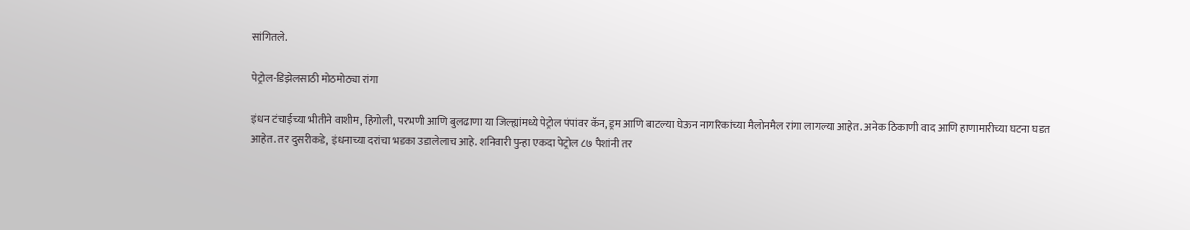सांगितले.

पेट्रोल-डिझेलसाठी मोठमोठ्या रांगा

इंधन टंचाईच्या भीतीने वाशीम, हिंगोली, परभणी आणि बुलढाणा या जिल्ह्यांमध्ये पेट्रोल पंपांवर कॅन, ड्रम आणि बाटल्या घेऊन नागरिकांच्या मैलोनमैल रांगा लागल्या आहेत. अनेक ठिकाणी वाद आणि हाणामारीच्या घटना घडत आहेत. तर दुसरीकडे, इंधनाच्या दरांचा भडका उडालेलाच आहे. शनिवारी पुन्हा एकदा पेट्रोल ८७ पैशांनी तर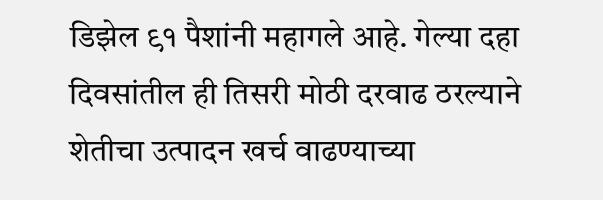डिझेल ९१ पैशांनी महागले आहे. गेल्या दहा दिवसांतील ही तिसरी मोठी दरवाढ ठरल्याने शेतीचा उत्पादन खर्च वाढण्याच्या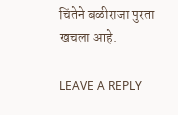चिंतेने बळीराजा पुरता खचला आहे.

LEAVE A REPLY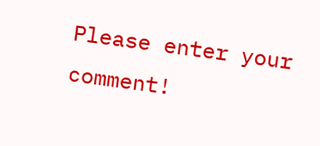Please enter your comment!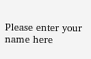Please enter your name here